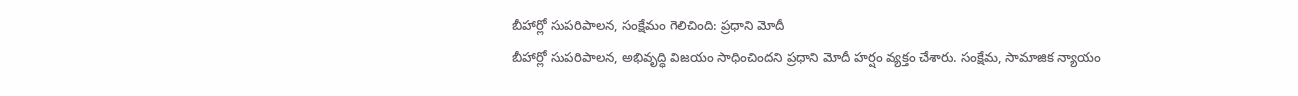బీహార్లో సుపరిపాలన, సంక్షేమం గెలిచింది: ప్రధాని మోదీ
బీహార్లో సుపరిపాలన, అభివృద్ధి విజయం సాధించిందని ప్రధాని మోదీ హర్షం వ్యక్తం చేశారు. సంక్షేమ, సామాజిక న్యాయం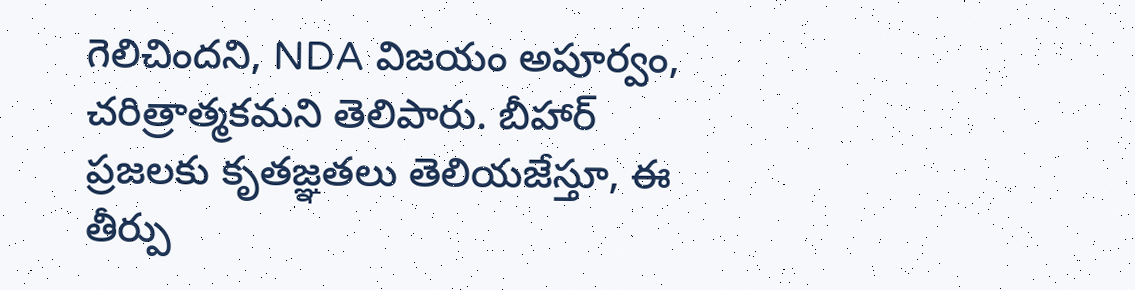గెలిచిందని, NDA విజయం అపూర్వం, చరిత్రాత్మకమని తెలిపారు. బీహార్ ప్రజలకు కృతజ్ఞతలు తెలియజేస్తూ, ఈ తీర్పు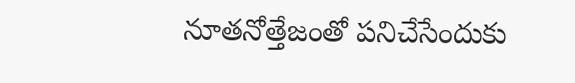నూతనోత్తేజంతో పనిచేసేందుకు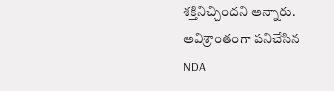శక్తినిచ్చిందని అన్నారు. అవిశ్రాంతంగా పనిచేసిన NDA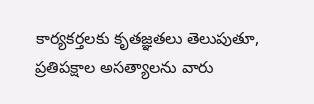కార్యకర్తలకు కృతజ్ఞతలు తెలుపుతూ, ప్రతిపక్షాల అసత్యాలను వారు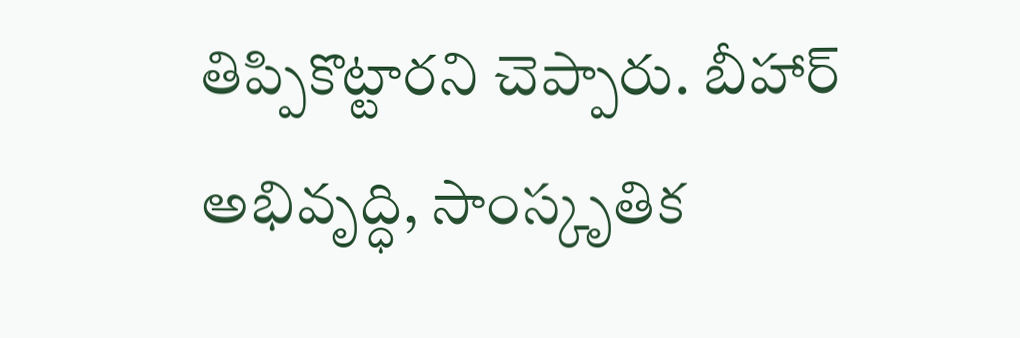తిప్పికొట్టారని చెప్పారు. బీహార్ అభివృద్ధి, సాంస్కృతిక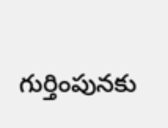గుర్తింపునకు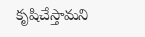కృషిచేస్తామని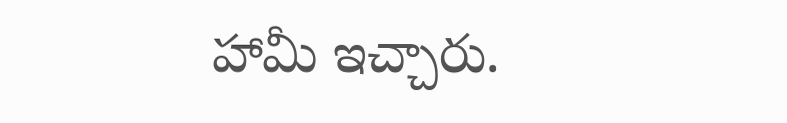హామీ ఇచ్చారు.